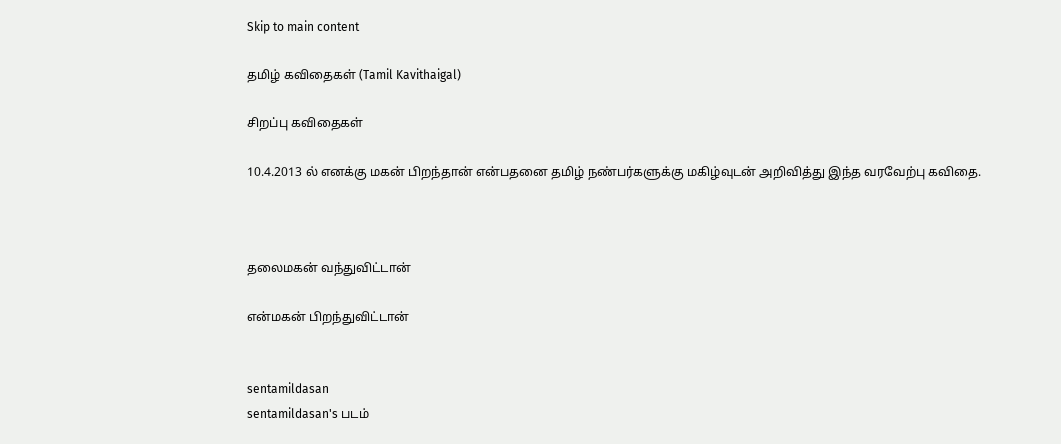Skip to main content

தமிழ் கவிதைகள் (Tamil Kavithaigal)

சிறப்பு கவிதைகள்

10.4.2013 ல் எனக்கு மகன் பிறந்தான் என்பதனை தமிழ் நண்பர்களுக்கு மகிழ்வுடன் அறிவித்து இந்த வரவேற்பு கவிதை.



தலைமகன் வந்துவிட்டான்

என்மகன் பிறந்துவிட்டான்


sentamildasan
sentamildasan's படம்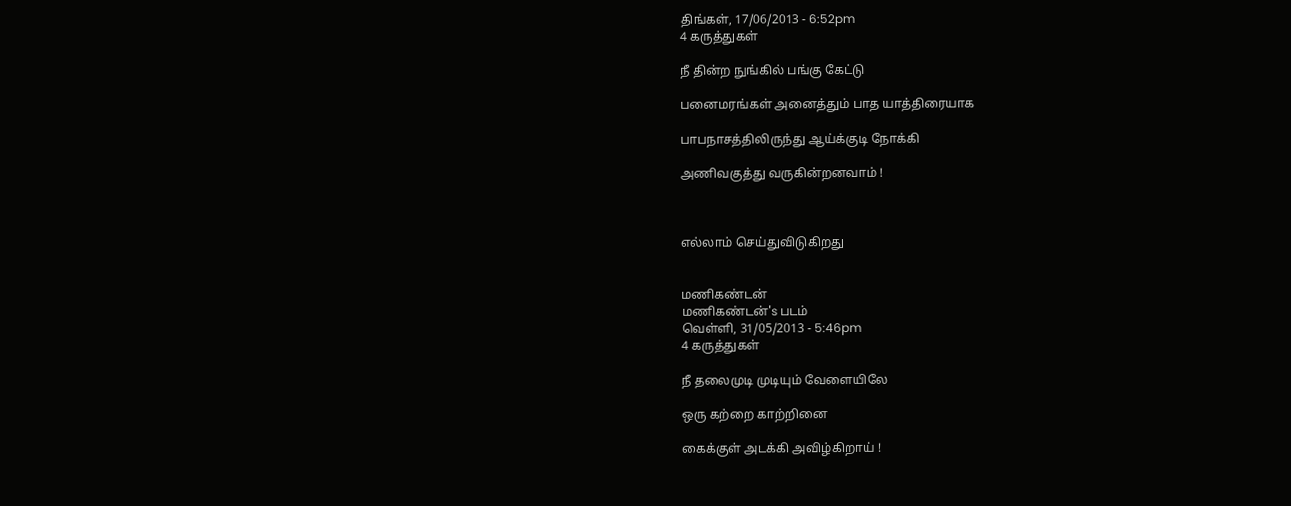திங்கள், 17/06/2013 - 6:52pm
4 கருத்துகள்

நீ தின்ற நுங்கில் பங்கு கேட்டு

பனைமரங்கள் அனைத்தும் பாத யாத்திரையாக

பாபநாசத்திலிருந்து ஆய்க்குடி நோக்கி

அணிவகுத்து வருகின்றனவாம் !



எல்லாம் செய்துவிடுகிறது


மணிகண்டன்
மணிகண்டன்'s படம்
வெள்ளி, 31/05/2013 - 5:46pm
4 கருத்துகள்

நீ தலைமுடி முடியும் வேளையிலே

ஒரு கற்றை காற்றினை

கைக்குள் அடக்கி அவிழ்கிறாய் !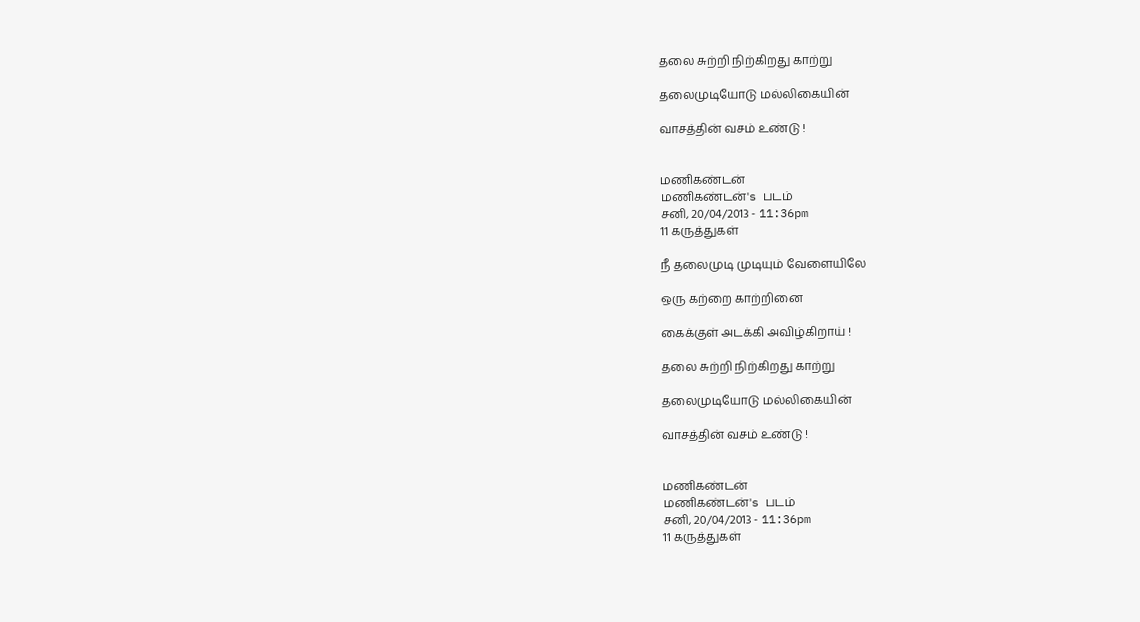தலை சுற்றி நிற்கிறது காற்று

தலைமுடியோடு மல்லிகையின்

வாசத்தின் வசம் உண்டு !


மணிகண்டன்
மணிகண்டன்'s படம்
சனி, 20/04/2013 - 11:36pm
11 கருத்துகள்

நீ தலைமுடி முடியும் வேளையிலே

ஒரு கற்றை காற்றினை

கைக்குள் அடக்கி அவிழ்கிறாய் !

தலை சுற்றி நிற்கிறது காற்று

தலைமுடியோடு மல்லிகையின்

வாசத்தின் வசம் உண்டு !


மணிகண்டன்
மணிகண்டன்'s படம்
சனி, 20/04/2013 - 11:36pm
11 கருத்துகள்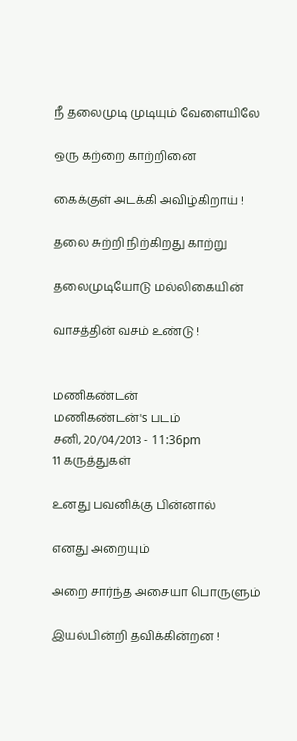நீ தலைமுடி முடியும் வேளையிலே

ஒரு கற்றை காற்றினை

கைக்குள் அடக்கி அவிழ்கிறாய் !

தலை சுற்றி நிற்கிறது காற்று

தலைமுடியோடு மல்லிகையின்

வாசத்தின் வசம் உண்டு !


மணிகண்டன்
மணிகண்டன்'s படம்
சனி, 20/04/2013 - 11:36pm
11 கருத்துகள்

உனது பவனிக்கு பின்னால்

எனது அறையும்

அறை சார்ந்த அசையா பொருளும்

இயல்பின்றி தவிக்கின்றன !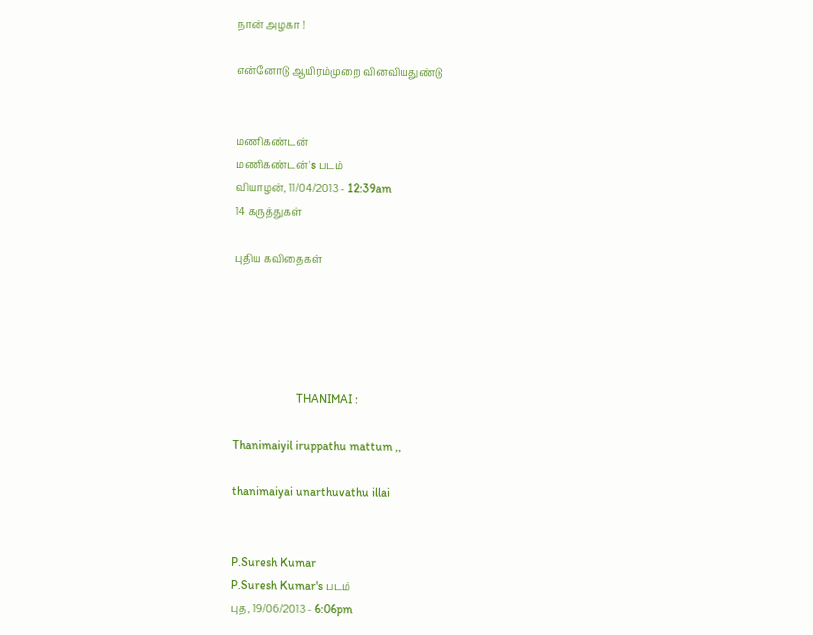நான் அழகா !

என்னோடு ஆயிரம்முறை வினவியதுண்டு


மணிகண்டன்
மணிகண்டன்'s படம்
வியாழன், 11/04/2013 - 12:39am
14 கருத்துகள்

புதிய கவிதைகள்





                     THANIMAI :

Thanimaiyil iruppathu mattum ,,

thanimaiyai unarthuvathu illai


P.Suresh Kumar
P.Suresh Kumar's படம்
புத, 19/06/2013 - 6:06pm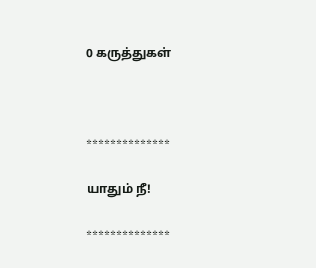0 கருத்துகள்



**************

யாதும் நீ!

**************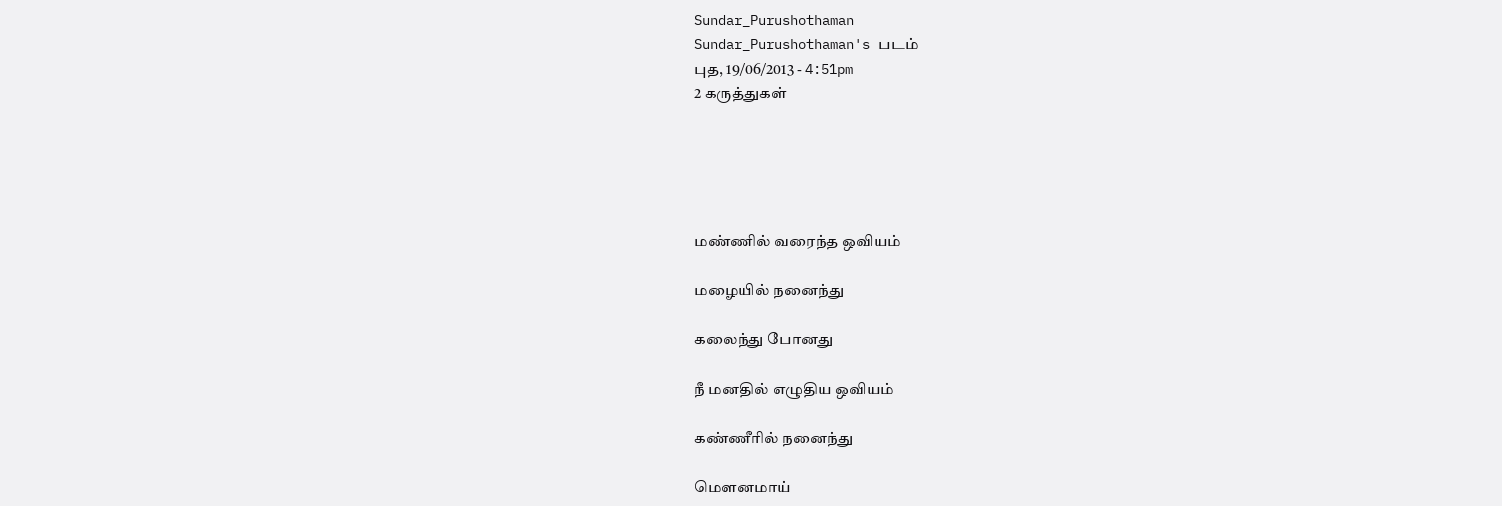Sundar_Purushothaman
Sundar_Purushothaman's படம்
புத, 19/06/2013 - 4:51pm
2 கருத்துகள்





மண்ணில் வரைந்த ஒவியம்

மழையில் நனைந்து

கலைந்து போனது

நீ மனதில் எழுதிய ஒவியம்

கண்ணீரில் நனைந்து

மெளனமாய்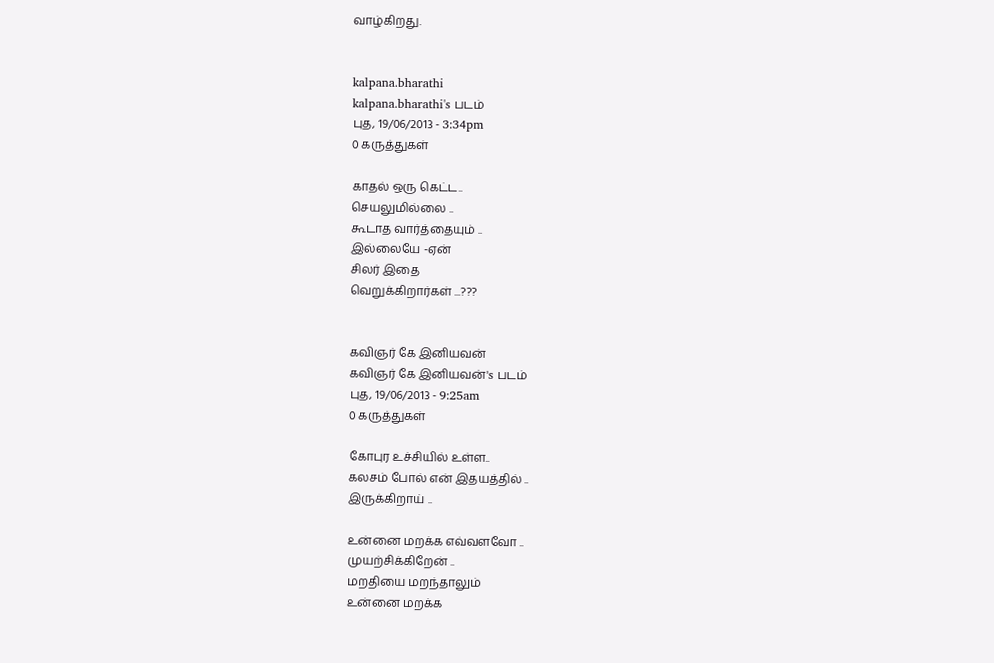வாழ்கிறது.


kalpana.bharathi
kalpana.bharathi's படம்
புத, 19/06/2013 - 3:34pm
0 கருத்துகள்

காதல் ஒரு கெட்ட..
செயலுமில்லை ..
கூடாத வார்த்தையும் ..
இல்லையே -ஏன்
சிலர் இதை
வெறுக்கிறார்கள் ...???


கவிஞர் கே இனியவன்
கவிஞர் கே இனியவன்'s படம்
புத, 19/06/2013 - 9:25am
0 கருத்துகள்

கோபுர உச்சியில் உள்ள..
கலசம் போல் என் இதயத்தில் ..
இருக்கிறாய் ..

உன்னை மறக்க எவ்வளவோ ..
முயற்சிக்கிறேன் ..
மறதியை மறந்தாலும்
உன்னை மறக்க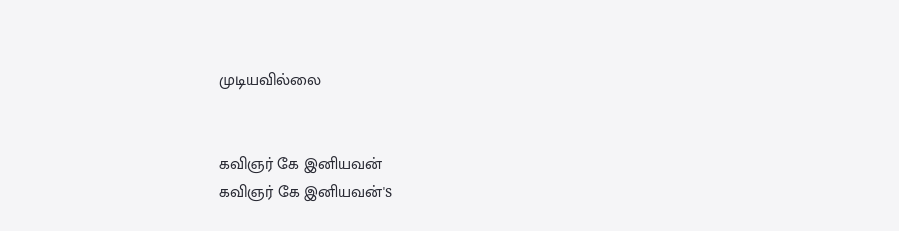முடியவில்லை


கவிஞர் கே இனியவன்
கவிஞர் கே இனியவன்'s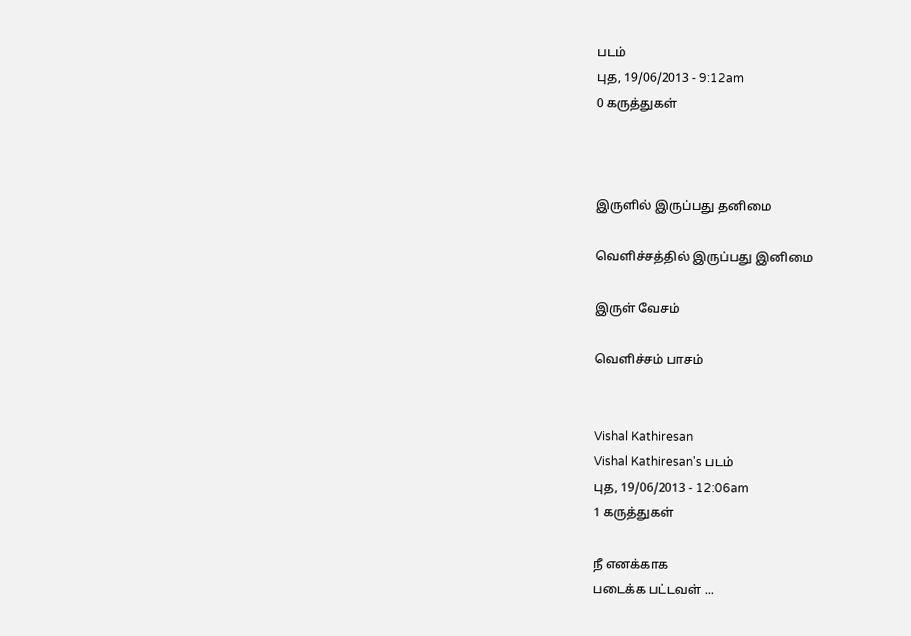படம்
புத, 19/06/2013 - 9:12am
0 கருத்துகள்



இருளில் இருப்பது தனிமை

வெளிச்சத்தில் இருப்பது இனிமை

இருள் வேசம்

வெளிச்சம் பாசம்


Vishal Kathiresan
Vishal Kathiresan's படம்
புத, 19/06/2013 - 12:06am
1 கருத்துகள்

நீ எனக்காக
படைக்க பட்டவள் ...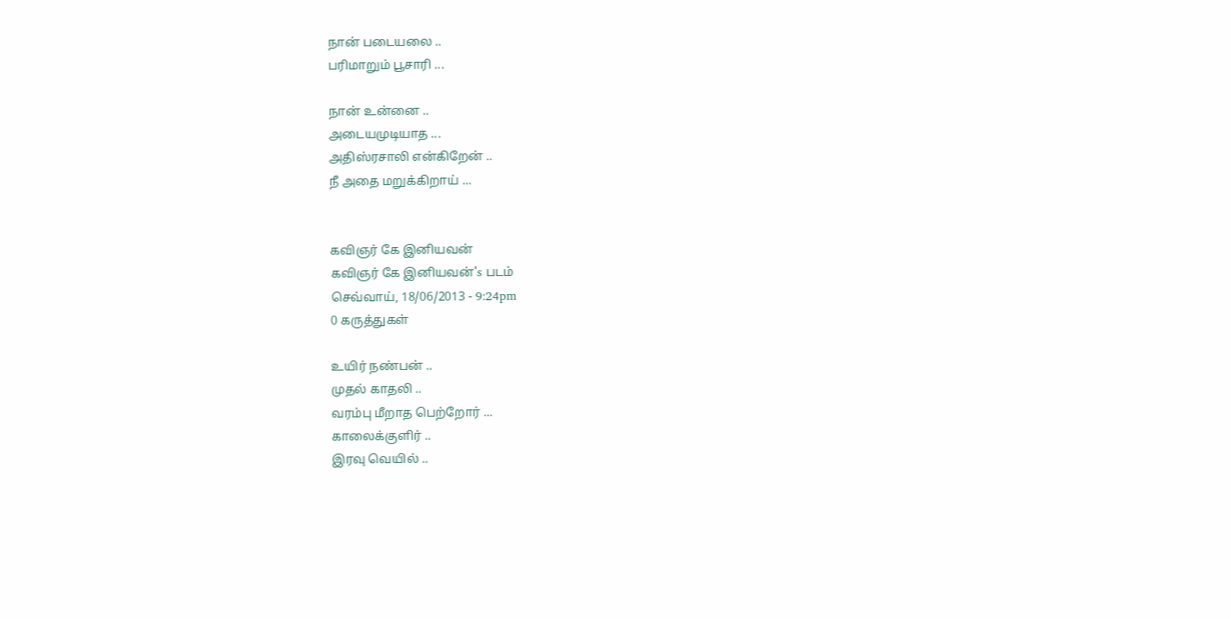நான் படையலை ..
பரிமாறும் பூசாரி ...

நான் உன்னை ..
அடையமுடியாத ...
அதிஸ்ரசாலி என்கிறேன் ..
நீ அதை மறுக்கிறாய் ...


கவிஞர் கே இனியவன்
கவிஞர் கே இனியவன்'s படம்
செவ்வாய், 18/06/2013 - 9:24pm
0 கருத்துகள்

உயிர் நண்பன் ..
முதல் காதலி ..
வரம்பு மீறாத பெற்றோர் ...
காலைக்குளிர் ..
இரவு வெயில் ..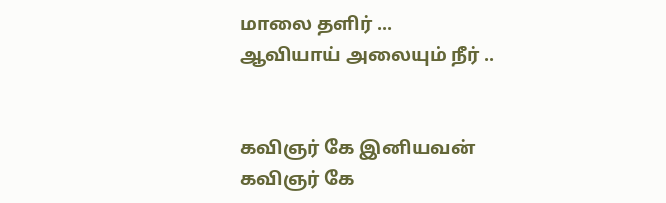மாலை தளிர் ...
ஆவியாய் அலையும் நீர் ..


கவிஞர் கே இனியவன்
கவிஞர் கே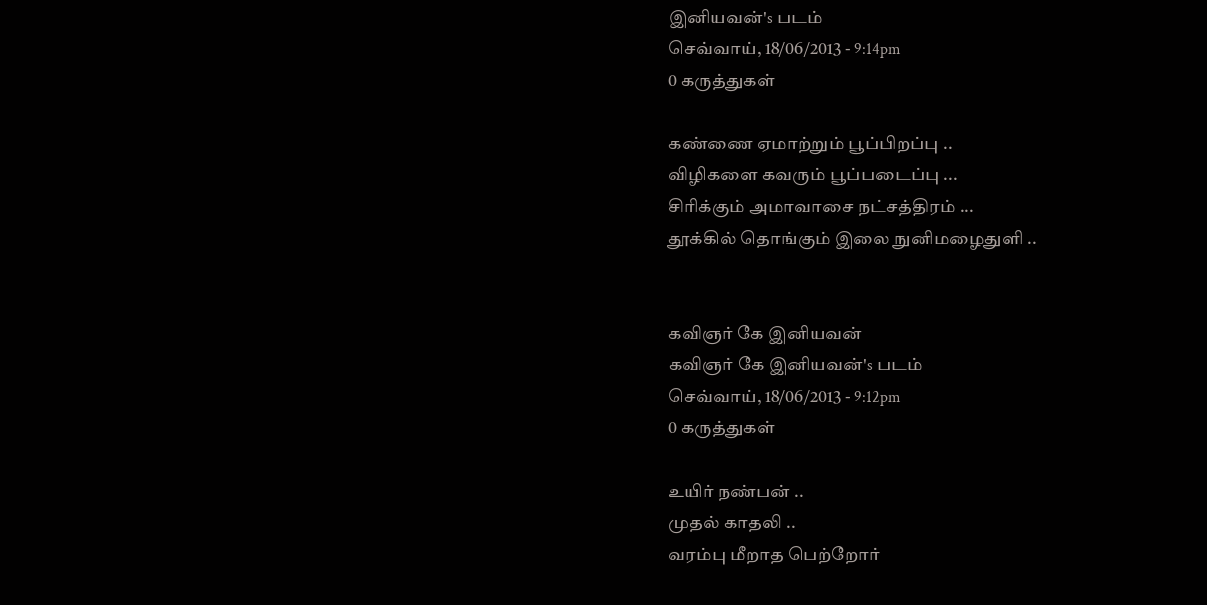இனியவன்'s படம்
செவ்வாய், 18/06/2013 - 9:14pm
0 கருத்துகள்

கண்ணை ஏமாற்றும் பூப்பிறப்பு ..
விழிகளை கவரும் பூப்படைப்பு ...
சிரிக்கும் அமாவாசை நட்சத்திரம் ...
தூக்கில் தொங்கும் இலை நுனிமழைதுளி ..


கவிஞர் கே இனியவன்
கவிஞர் கே இனியவன்'s படம்
செவ்வாய், 18/06/2013 - 9:12pm
0 கருத்துகள்

உயிர் நண்பன் ..
முதல் காதலி ..
வரம்பு மீறாத பெற்றோர்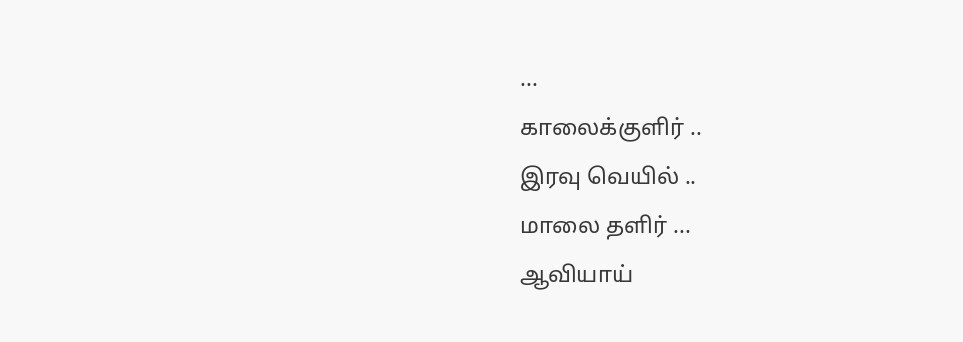...
காலைக்குளிர் ..
இரவு வெயில் ..
மாலை தளிர் ...
ஆவியாய்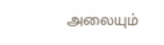அலையும்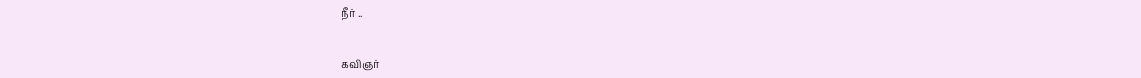நீர் ..


கவிஞர்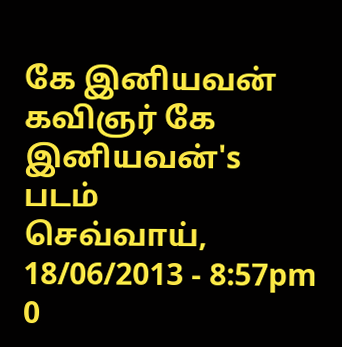கே இனியவன்
கவிஞர் கே இனியவன்'s படம்
செவ்வாய், 18/06/2013 - 8:57pm
0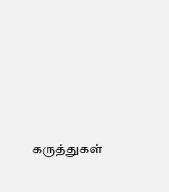கருத்துகள்